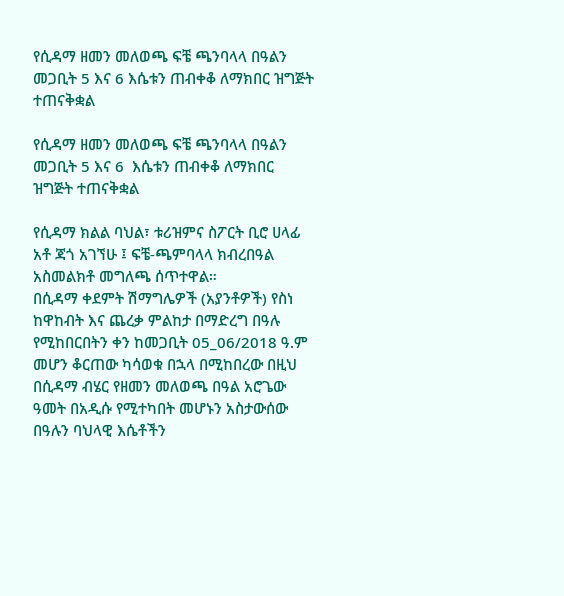የሲዳማ ዘመን መለወጫ ፍቼ ጫንባላላ በዓልን መጋቢት 5 እና 6 እሴቱን ጠብቀቆ ለማክበር ዝግጅት ተጠናቅቋል

የሲዳማ ዘመን መለወጫ ፍቼ ጫንባላላ በዓልን መጋቢት 5 እና 6  እሴቱን ጠብቀቆ ለማክበር ዝግጅት ተጠናቅቋል

የሲዳማ ክልል ባህል፣ ቱሪዝምና ስፖርት ቢሮ ሀላፊ አቶ ጃጎ አገኘሁ ፤ ፍቼ-ጫምባላላ ክብረበዓል አስመልክቶ መግለጫ ሰጥተዋል።
በሲዳማ ቀደምት ሽማግሌዎች (አያንቶዎች) የስነ ከዋከብት እና ጨረቃ ምልከታ በማድረግ በዓሉ የሚከበርበትን ቀን ከመጋቢት 05_06/2018 ዓ.ም መሆን ቆርጠው ካሳወቁ በኋላ በሚከበረው በዚህ በሲዳማ ብሄር የዘመን መለወጫ በዓል አሮጌው ዓመት በአዲሱ የሚተካበት መሆኑን አስታውሰው በዓሉን ባህላዊ እሴቶችን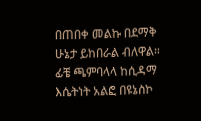በጠበቀ መልኩ በደማቅ ሁኔታ ይከበራል ብለዋል።
ፊቼ ጫምባላላ ከሲዳማ እሴትነት አልፎ በዩኔስኮ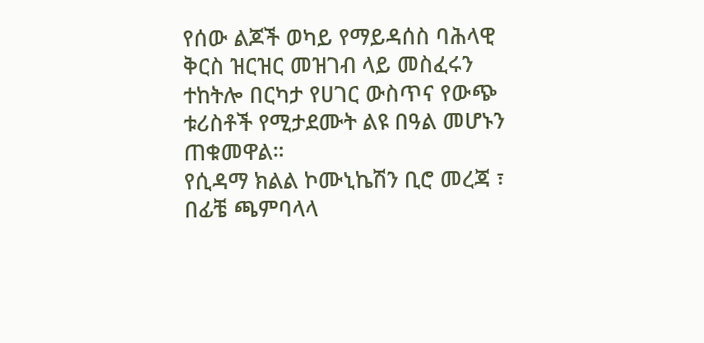የሰው ልጆች ወካይ የማይዳሰስ ባሕላዊ ቅርስ ዝርዝር መዝገብ ላይ መስፈሩን ተከትሎ በርካታ የሀገር ውስጥና የውጭ ቱሪስቶች የሚታደሙት ልዩ በዓል መሆኑን ጠቁመዋል።
የሲዳማ ክልል ኮሙኒኬሽን ቢሮ መረጃ ፣ በፊቼ ጫምባላላ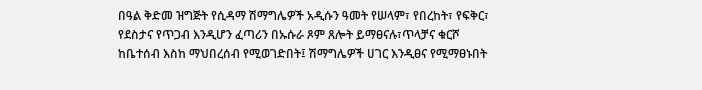በዓል ቅድመ ዝግጅት የሲዳማ ሽማግሌዎች አዲሱን ዓመት የሠላም፣ የበረከት፣ የፍቅር፣ የደስታና የጥጋብ እንዲሆን ፈጣሪን በኡሱራ ጾም ጸሎት ይማፀናሉ፣ጥላቻና ቁርሾ ከቤተሰብ እስከ ማህበረሰብ የሚወገድበት፤ ሽማግሌዎች ሀገር እንዲፀና የሚማፀኑበት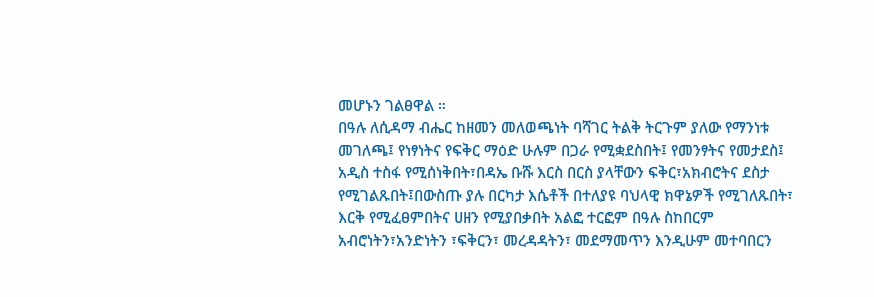መሆኑን ገልፀዋል ።
በዓሉ ለሲዳማ ብሔር ከዘመን መለወጫነት ባሻገር ትልቅ ትርጉም ያለው የማንነቱ መገለጫ፤ የነፃነትና የፍቅር ማዕድ ሁሉም በጋራ የሚቋደስበት፤ የመንፃትና የመታደስ፤ አዲስ ተስፋ የሚሰነቅበት፣በዳኤ ቡሹ እርስ በርስ ያላቸውን ፍቅር፣አክብሮትና ደስታ የሚገልጹበት፤በውስጡ ያሉ በርካታ እሴቶች በተለያዩ ባህላዊ ክዋኔዎች የሚገለጹበት፣ እርቅ የሚፈፀምበትና ሀዘን የሚያበቃበት አልፎ ተርፎም በዓሉ ስከበርም አብሮነትን፣አንድነትን ፣ፍቅርን፣ መረዳዳትን፣ መደማመጥን እንዲሁም መተባበርን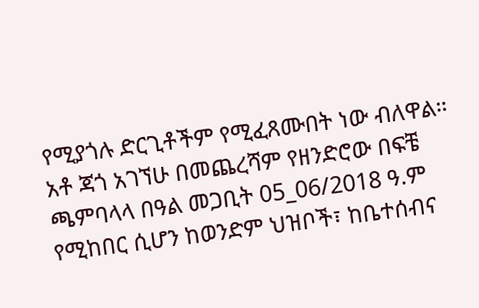የሚያጎሉ ድርጊቶችም የሚፈጸሙበት ነው ብለዋል።
አቶ ጃጎ አገኘሁ በመጨረሻም የዘንድሮው በፍቼ ጫምባላላ በዓል መጋቢት 05_06/2018 ዓ.ም የሚከበር ሲሆን ከወንድም ህዝቦች፣ ከቤተሰብና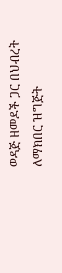ወዳጅ ዘመዶች ጋር በህብረት ለማክበር ዝግጅት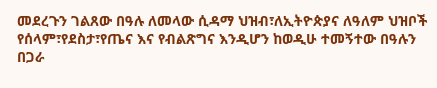መደረጉን ገልጸው በዓሉ ለመላው ሲዳማ ህዝብ፣ለኢትዮጵያና ለዓለም ህዝቦች የሰላም፣የደስታ፣የጤና እና የብልጽግና እንዲሆን ከወዲሁ ተመኝተው በዓሉን በጋራ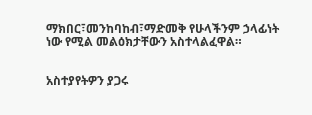ማክበር፣መንከባከብ፣ማድመቅ የሁላችንም ኃላፊነት ነው የሚል መልዕክታቸውን አስተላልፈዋል።


አስተያየትዎን ያጋሩ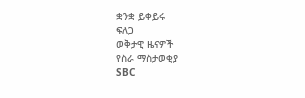ቋንቋ ይቀይሩ
ፍለጋ
ወቅታዊ ዜናዎች
የስራ ማስታወቂያ
SBC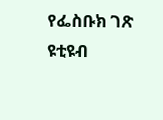የፌስቡክ ገጽ
ዩቲዩብ